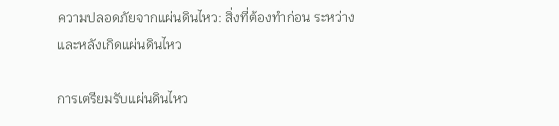ความปลอดภัยจากแผ่นดินไหว: สิ่งที่ต้องทำก่อน ระหว่าง และหลังเกิดแผ่นดินไหว

การเตรียมรับแผ่นดินไหว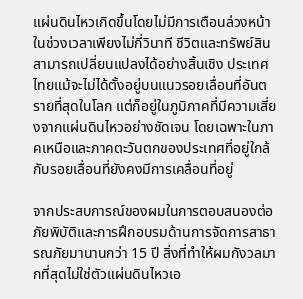แผ่นดินไหวเกิดขึ้นโดยไม่มีการเตือนล่วงหน้า ในช่วงเวลาเพียงไม่กี่วินาที ชีวิตและทรัพย์สินสามารถเปลี่ยนแปลงได้อย่างสิ้นเชิง ประเทศไทยแม้จะไม่ได้ตั้งอยู่บนแนวรอยเลื่อนที่อันตรายที่สุดในโลก แต่ก็อยู่ในภูมิภาคที่มีความเสี่ยงจากแผ่นดินไหวอย่างชัดเจน โดยเฉพาะในภาคเหนือและภาคตะวันตกของประเทศที่อยู่ใกล้กับรอยเลื่อนที่ยังคงมีการเคลื่อนที่อยู่

จากประสบการณ์ของผมในการตอบสนองต่อภัยพิบัติและการฝึกอบรมด้านการจัดการสาธารณภัยมานานกว่า 15 ปี สิ่งที่ทำให้ผมกังวลมากที่สุดไม่ใช่ตัวแผ่นดินไหวเอ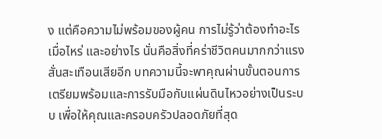ง แต่คือความไม่พร้อมของผู้คน การไม่รู้ว่าต้องทำอะไร เมื่อไหร่ และอย่างไร นั่นคือสิ่งที่คร่าชีวิตคนมากกว่าแรงสั่นสะเทือนเสียอีก บทความนี้จะพาคุณผ่านขั้นตอนการเตรียมพร้อมและการรับมือกับแผ่นดินไหวอย่างเป็นระบบ เพื่อให้คุณและครอบครัวปลอดภัยที่สุด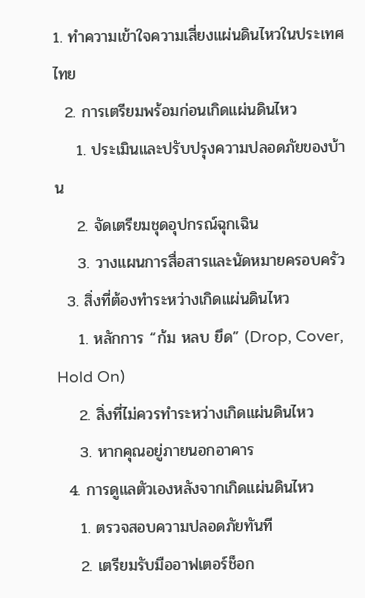1. ทำความเข้าใจความเสี่ยงแผ่นดินไหวในประเทศไทย
  2. การเตรียมพร้อมก่อนเกิดแผ่นดินไหว
    1. ประเมินและปรับปรุงความปลอดภัยของบ้าน
    2. จัดเตรียมชุดอุปกรณ์ฉุกเฉิน
    3. วางแผนการสื่อสารและนัดหมายครอบครัว
  3. สิ่งที่ต้องทำระหว่างเกิดแผ่นดินไหว
    1. หลักการ “ก้ม หลบ ยึด” (Drop, Cover, Hold On)
    2. สิ่งที่ไม่ควรทำระหว่างเกิดแผ่นดินไหว
    3. หากคุณอยู่ภายนอกอาคาร
  4. การดูแลตัวเองหลังจากเกิดแผ่นดินไหว
    1. ตรวจสอบความปลอดภัยทันที
    2. เตรียมรับมืออาฟเตอร์ช็อก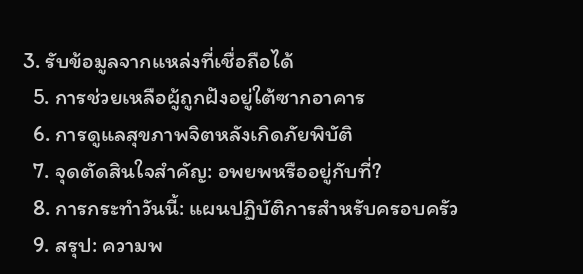3. รับข้อมูลจากแหล่งที่เชื่อถือได้
  5. การช่วยเหลือผู้ถูกฝังอยู่ใต้ซากอาคาร
  6. การดูแลสุขภาพจิตหลังเกิดภัยพิบัติ
  7. จุดตัดสินใจสำคัญ: อพยพหรืออยู่กับที่?
  8. การกระทำวันนี้: แผนปฏิบัติการสำหรับครอบครัว
  9. สรุป: ความพ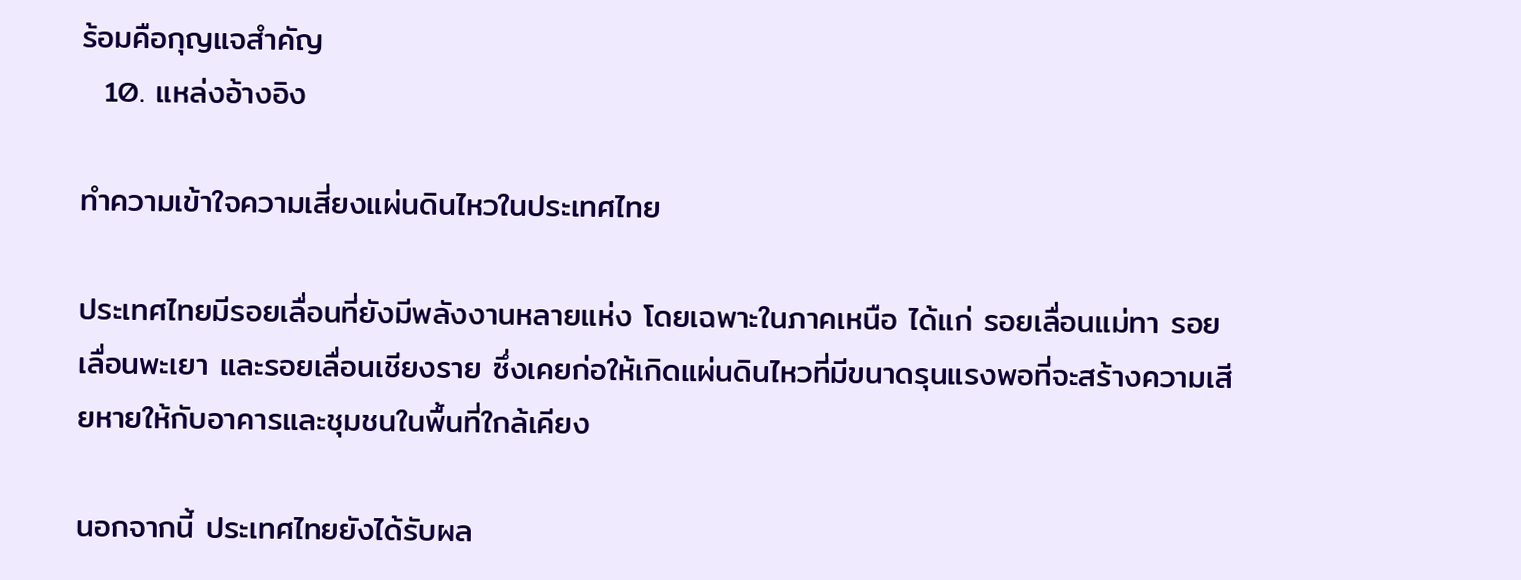ร้อมคือกุญแจสำคัญ
  10. แหล่งอ้างอิง

ทำความเข้าใจความเสี่ยงแผ่นดินไหวในประเทศไทย

ประเทศไทยมีรอยเลื่อนที่ยังมีพลังงานหลายแห่ง โดยเฉพาะในภาคเหนือ ได้แก่ รอยเลื่อนแม่ทา รอยเลื่อนพะเยา และรอยเลื่อนเชียงราย ซึ่งเคยก่อให้เกิดแผ่นดินไหวที่มีขนาดรุนแรงพอที่จะสร้างความเสียหายให้กับอาคารและชุมชนในพื้นที่ใกล้เคียง

นอกจากนี้ ประเทศไทยยังได้รับผล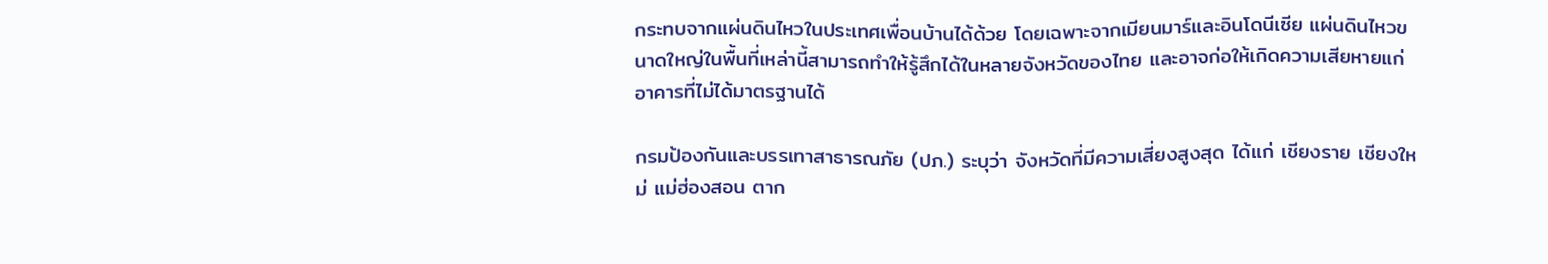กระทบจากแผ่นดินไหวในประเทศเพื่อนบ้านได้ด้วย โดยเฉพาะจากเมียนมาร์และอินโดนีเซีย แผ่นดินไหวขนาดใหญ่ในพื้นที่เหล่านี้สามารถทำให้รู้สึกได้ในหลายจังหวัดของไทย และอาจก่อให้เกิดความเสียหายแก่อาคารที่ไม่ได้มาตรฐานได้

กรมป้องกันและบรรเทาสาธารณภัย (ปภ.) ระบุว่า จังหวัดที่มีความเสี่ยงสูงสุด ได้แก่ เชียงราย เชียงใหม่ แม่ฮ่องสอน ตาก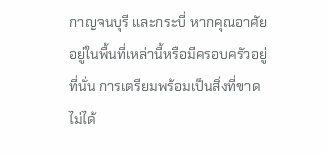กาญจนบุรี และกระบี่ หากคุณอาศัยอยู่ในพื้นที่เหล่านี้หรือมีครอบครัวอยู่ที่นั่น การเตรียมพร้อมเป็นสิ่งที่ขาดไม่ได้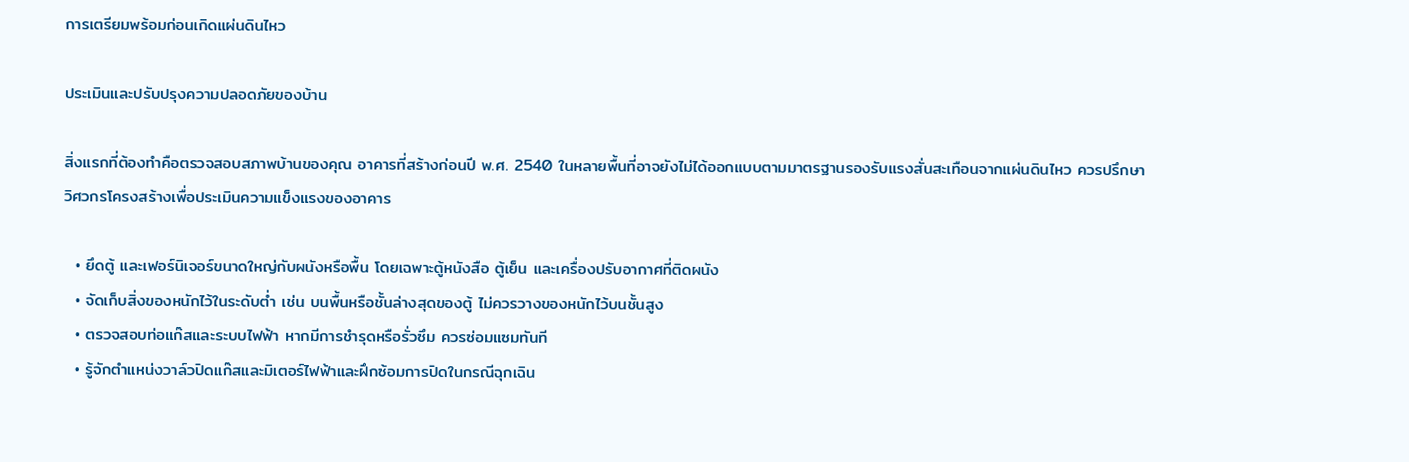การเตรียมพร้อมก่อนเกิดแผ่นดินไหว

ประเมินและปรับปรุงความปลอดภัยของบ้าน

สิ่งแรกที่ต้องทำคือตรวจสอบสภาพบ้านของคุณ อาคารที่สร้างก่อนปี พ.ศ. 2540 ในหลายพื้นที่อาจยังไม่ได้ออกแบบตามมาตรฐานรองรับแรงสั่นสะเทือนจากแผ่นดินไหว ควรปรึกษาวิศวกรโครงสร้างเพื่อประเมินความแข็งแรงของอาคาร

  • ยึดตู้ และเฟอร์นิเจอร์ขนาดใหญ่กับผนังหรือพื้น โดยเฉพาะตู้หนังสือ ตู้เย็น และเครื่องปรับอากาศที่ติดผนัง
  • จัดเก็บสิ่งของหนักไว้ในระดับต่ำ เช่น บนพื้นหรือชั้นล่างสุดของตู้ ไม่ควรวางของหนักไว้บนชั้นสูง
  • ตรวจสอบท่อแก๊สและระบบไฟฟ้า หากมีการชำรุดหรือรั่วซึม ควรซ่อมแซมทันที
  • รู้จักตำแหน่งวาล์วปิดแก๊สและมิเตอร์ไฟฟ้าและฝึกซ้อมการปิดในกรณีฉุกเฉิน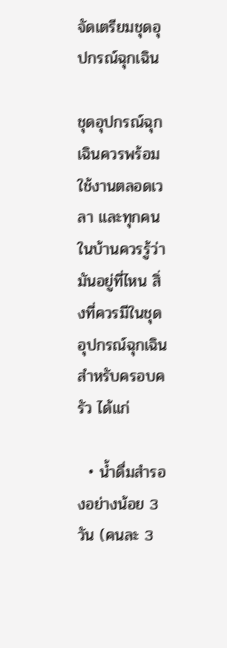จัดเตรียมชุดอุปกรณ์ฉุกเฉิน

ชุดอุปกรณ์ฉุกเฉินควรพร้อมใช้งานตลอดเวลา และทุกคนในบ้านควรรู้ว่ามันอยู่ที่ไหน สิ่งที่ควรมีในชุดอุปกรณ์ฉุกเฉินสำหรับครอบครัว ได้แก่

  • น้ำดื่มสำรองอย่างน้อย 3 วัน (คนละ 3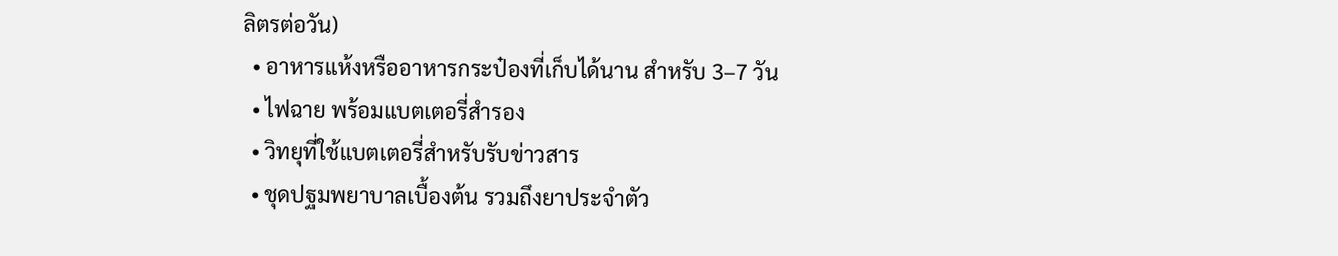ลิตรต่อวัน)
  • อาหารแห้งหรืออาหารกระป๋องที่เก็บได้นาน สำหรับ 3–7 วัน
  • ไฟฉาย พร้อมแบตเตอรี่สำรอง
  • วิทยุที่ใช้แบตเตอรี่สำหรับรับข่าวสาร
  • ชุดปฐมพยาบาลเบื้องต้น รวมถึงยาประจำตัว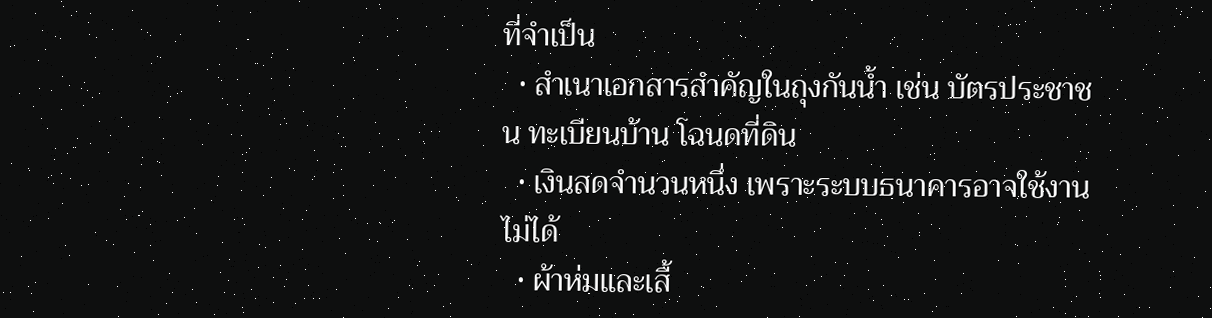ที่จำเป็น
  • สำเนาเอกสารสำคัญในถุงกันน้ำ เช่น บัตรประชาชน ทะเบียนบ้าน โฉนดที่ดิน
  • เงินสดจำนวนหนึ่ง เพราะระบบธนาคารอาจใช้งานไม่ได้
  • ผ้าห่มและเสื้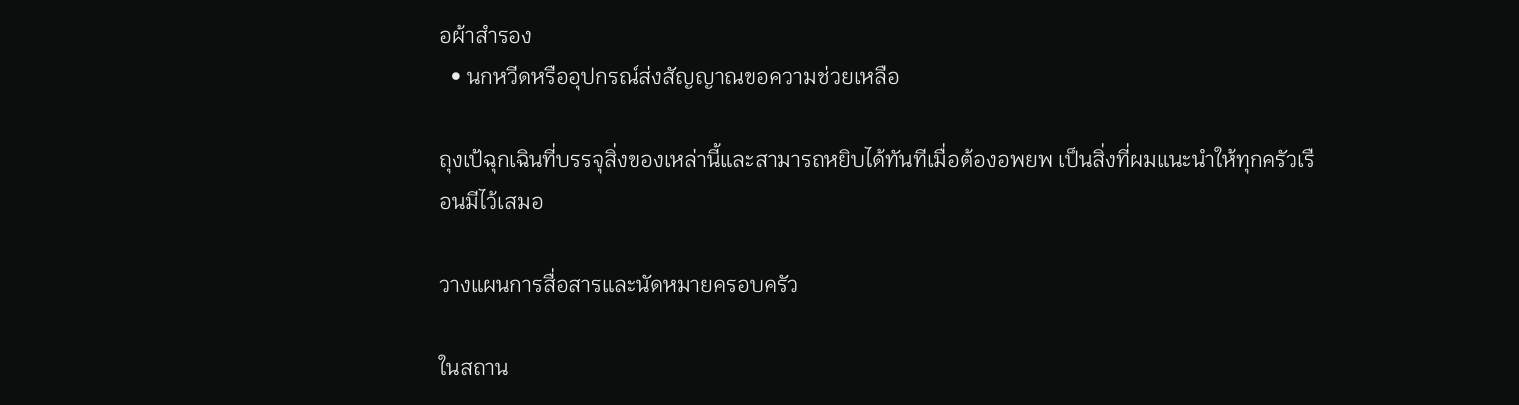อผ้าสำรอง
  • นกหวีดหรืออุปกรณ์ส่งสัญญาณขอความช่วยเหลือ

ถุงเป้ฉุกเฉินที่บรรจุสิ่งของเหล่านี้และสามารถหยิบได้ทันทีเมื่อต้องอพยพ เป็นสิ่งที่ผมแนะนำให้ทุกครัวเรือนมีไว้เสมอ

วางแผนการสื่อสารและนัดหมายครอบครัว

ในสถาน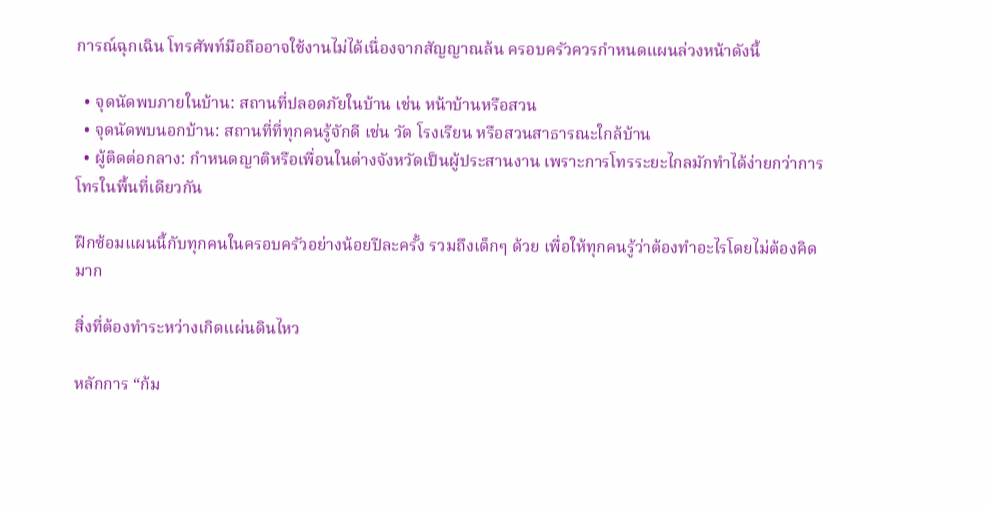การณ์ฉุกเฉิน โทรศัพท์มือถืออาจใช้งานไม่ได้เนื่องจากสัญญาณล้น ครอบครัวควรกำหนดแผนล่วงหน้าดังนี้

  • จุดนัดพบภายในบ้าน: สถานที่ปลอดภัยในบ้าน เช่น หน้าบ้านหรือสวน
  • จุดนัดพบนอกบ้าน: สถานที่ที่ทุกคนรู้จักดี เช่น วัด โรงเรียน หรือสวนสาธารณะใกล้บ้าน
  • ผู้ติดต่อกลาง: กำหนดญาติหรือเพื่อนในต่างจังหวัดเป็นผู้ประสานงาน เพราะการโทรระยะไกลมักทำได้ง่ายกว่าการโทรในพื้นที่เดียวกัน

ฝึกซ้อมแผนนี้กับทุกคนในครอบครัวอย่างน้อยปีละครั้ง รวมถึงเด็กๆ ด้วย เพื่อให้ทุกคนรู้ว่าต้องทำอะไรโดยไม่ต้องคิดมาก

สิ่งที่ต้องทำระหว่างเกิดแผ่นดินไหว

หลักการ “ก้ม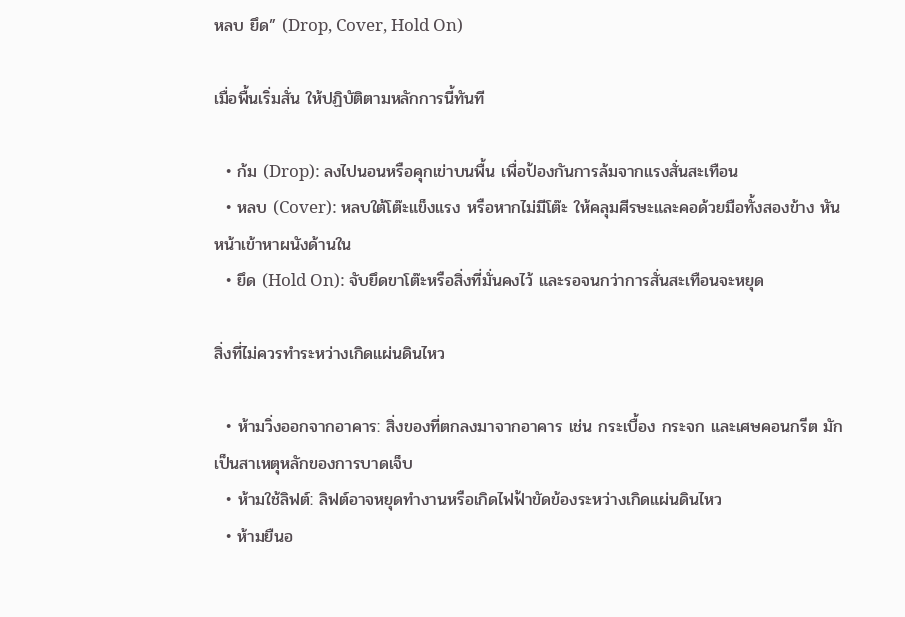หลบ ยึด” (Drop, Cover, Hold On)

เมื่อพื้นเริ่มสั่น ให้ปฏิบัติตามหลักการนี้ทันที

  • ก้ม (Drop): ลงไปนอนหรือคุกเข่าบนพื้น เพื่อป้องกันการล้มจากแรงสั่นสะเทือน
  • หลบ (Cover): หลบใต้โต๊ะแข็งแรง หรือหากไม่มีโต๊ะ ให้คลุมศีรษะและคอด้วยมือทั้งสองข้าง หันหน้าเข้าหาผนังด้านใน
  • ยึด (Hold On): จับยึดขาโต๊ะหรือสิ่งที่มั่นคงไว้ และรอจนกว่าการสั่นสะเทือนจะหยุด

สิ่งที่ไม่ควรทำระหว่างเกิดแผ่นดินไหว

  • ห้ามวิ่งออกจากอาคาร: สิ่งของที่ตกลงมาจากอาคาร เช่น กระเบื้อง กระจก และเศษคอนกรีต มักเป็นสาเหตุหลักของการบาดเจ็บ
  • ห้ามใช้ลิฟต์: ลิฟต์อาจหยุดทำงานหรือเกิดไฟฟ้าขัดข้องระหว่างเกิดแผ่นดินไหว
  • ห้ามยืนอ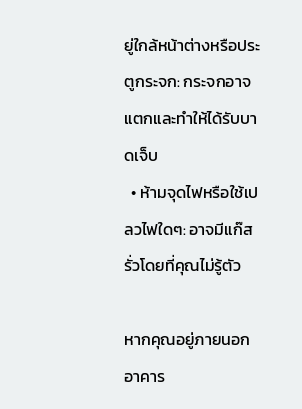ยู่ใกล้หน้าต่างหรือประตูกระจก: กระจกอาจแตกและทำให้ได้รับบาดเจ็บ
  • ห้ามจุดไฟหรือใช้เปลวไฟใดๆ: อาจมีแก๊สรั่วโดยที่คุณไม่รู้ตัว

หากคุณอยู่ภายนอกอาคาร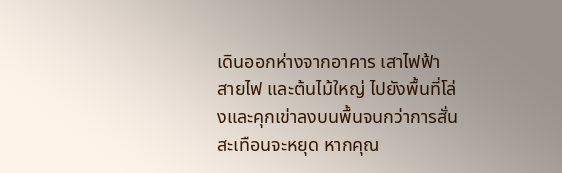เดินออกห่างจากอาคาร เสาไฟฟ้า สายไฟ และต้นไม้ใหญ่ ไปยังพื้นที่โล่งและคุกเข่าลงบนพื้นจนกว่าการสั่นสะเทือนจะหยุด หากคุณ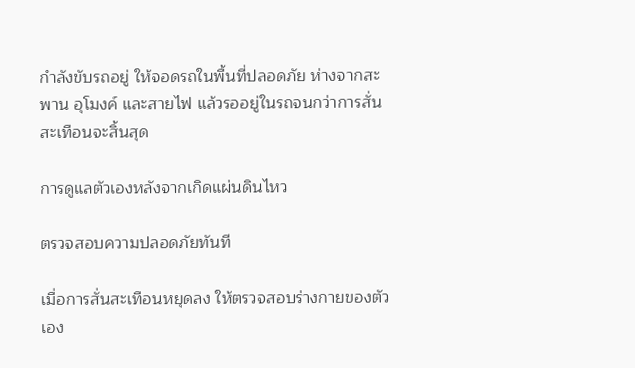กำลังขับรถอยู่ ให้จอดรถในพื้นที่ปลอดภัย ห่างจากสะพาน อุโมงค์ และสายไฟ แล้วรออยู่ในรถจนกว่าการสั่นสะเทือนจะสิ้นสุด

การดูแลตัวเองหลังจากเกิดแผ่นดินไหว

ตรวจสอบความปลอดภัยทันที

เมื่อการสั่นสะเทือนหยุดลง ให้ตรวจสอบร่างกายของตัวเอง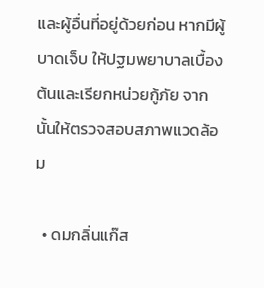และผู้อื่นที่อยู่ด้วยก่อน หากมีผู้บาดเจ็บ ให้ปฐมพยาบาลเบื้องต้นและเรียกหน่วยกู้ภัย จากนั้นให้ตรวจสอบสภาพแวดล้อม

  • ดมกลิ่นแก๊ส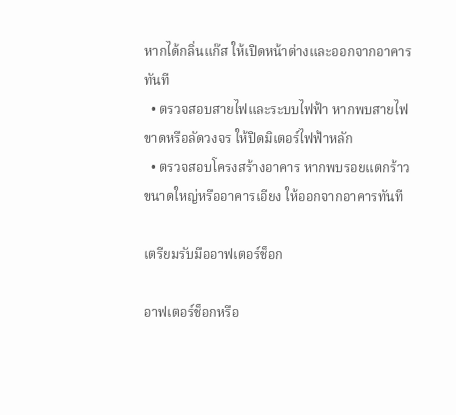หากได้กลิ่นแก๊ส ให้เปิดหน้าต่างและออกจากอาคารทันที
  • ตรวจสอบสายไฟและระบบไฟฟ้า หากพบสายไฟขาดหรือลัดวงจร ให้ปิดมิเตอร์ไฟฟ้าหลัก
  • ตรวจสอบโครงสร้างอาคาร หากพบรอยแตกร้าวขนาดใหญ่หรืออาคารเอียง ให้ออกจากอาคารทันที

เตรียมรับมืออาฟเตอร์ช็อก

อาฟเตอร์ช็อกหรือ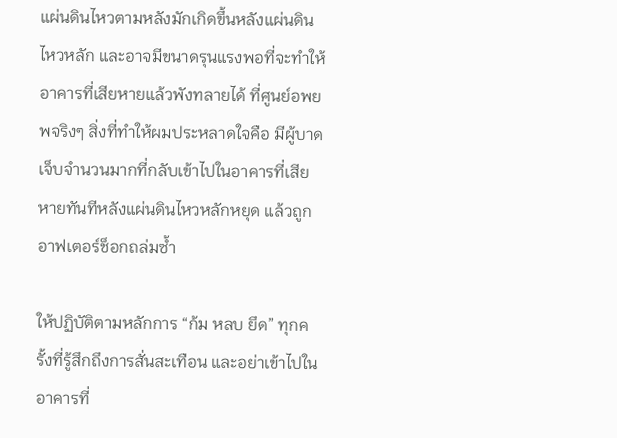แผ่นดินไหวตามหลังมักเกิดขึ้นหลังแผ่นดินไหวหลัก และอาจมีขนาดรุนแรงพอที่จะทำให้อาคารที่เสียหายแล้วพังทลายได้ ที่ศูนย์อพยพจริงๆ สิ่งที่ทำให้ผมประหลาดใจคือ มีผู้บาดเจ็บจำนวนมากที่กลับเข้าไปในอาคารที่เสียหายทันทีหลังแผ่นดินไหวหลักหยุด แล้วถูกอาฟเตอร์ช็อกถล่มซ้ำ

ให้ปฏิบัติตามหลักการ “ก้ม หลบ ยึด” ทุกครั้งที่รู้สึกถึงการสั่นสะเทือน และอย่าเข้าไปในอาคารที่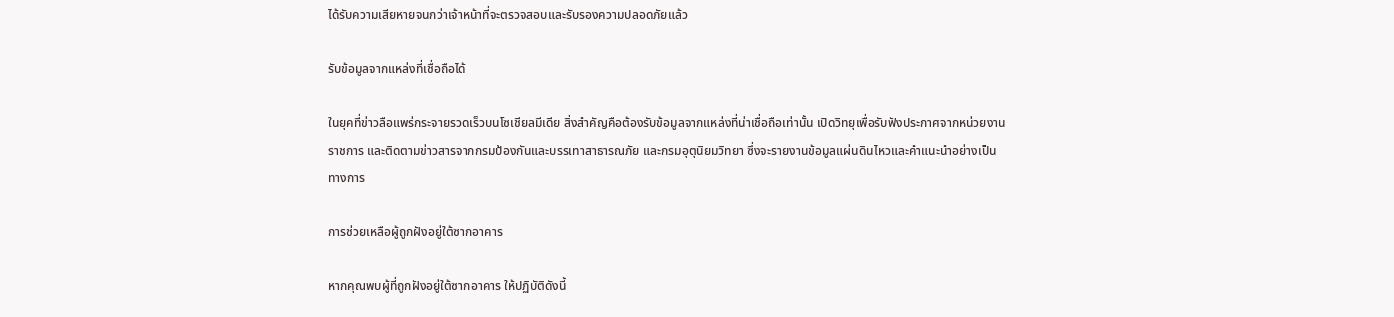ได้รับความเสียหายจนกว่าเจ้าหน้าที่จะตรวจสอบและรับรองความปลอดภัยแล้ว

รับข้อมูลจากแหล่งที่เชื่อถือได้

ในยุคที่ข่าวลือแพร่กระจายรวดเร็วบนโซเชียลมีเดีย สิ่งสำคัญคือต้องรับข้อมูลจากแหล่งที่น่าเชื่อถือเท่านั้น เปิดวิทยุเพื่อรับฟังประกาศจากหน่วยงานราชการ และติดตามข่าวสารจากกรมป้องกันและบรรเทาสาธารณภัย และกรมอุตุนิยมวิทยา ซึ่งจะรายงานข้อมูลแผ่นดินไหวและคำแนะนำอย่างเป็นทางการ

การช่วยเหลือผู้ถูกฝังอยู่ใต้ซากอาคาร

หากคุณพบผู้ที่ถูกฝังอยู่ใต้ซากอาคาร ให้ปฏิบัติดังนี้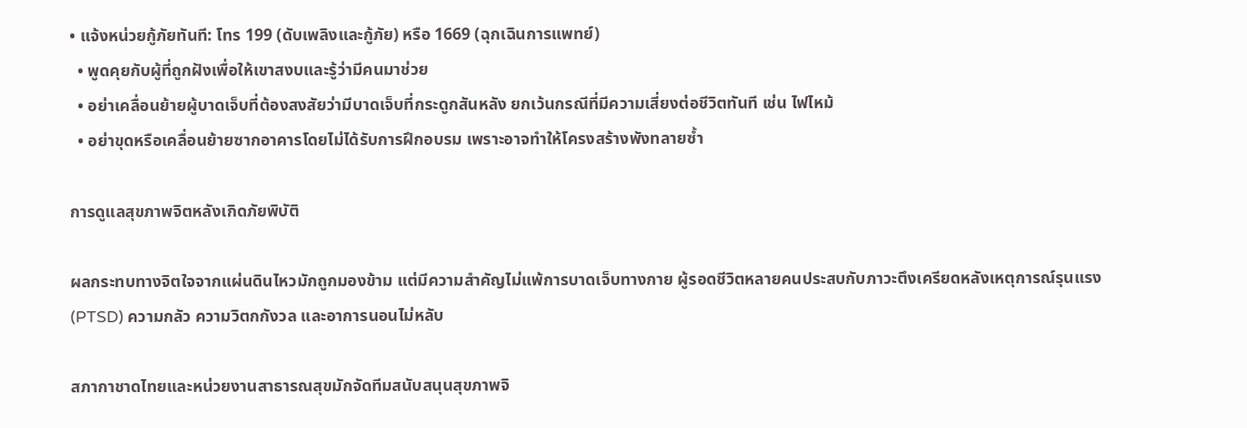• แจ้งหน่วยกู้ภัยทันที: โทร 199 (ดับเพลิงและกู้ภัย) หรือ 1669 (ฉุกเฉินการแพทย์)
  • พูดคุยกับผู้ที่ถูกฝังเพื่อให้เขาสงบและรู้ว่ามีคนมาช่วย
  • อย่าเคลื่อนย้ายผู้บาดเจ็บที่ต้องสงสัยว่ามีบาดเจ็บที่กระดูกสันหลัง ยกเว้นกรณีที่มีความเสี่ยงต่อชีวิตทันที เช่น ไฟไหม้
  • อย่าขุดหรือเคลื่อนย้ายซากอาคารโดยไม่ได้รับการฝึกอบรม เพราะอาจทำให้โครงสร้างพังทลายซ้ำ

การดูแลสุขภาพจิตหลังเกิดภัยพิบัติ

ผลกระทบทางจิตใจจากแผ่นดินไหวมักถูกมองข้าม แต่มีความสำคัญไม่แพ้การบาดเจ็บทางกาย ผู้รอดชีวิตหลายคนประสบกับภาวะตึงเครียดหลังเหตุการณ์รุนแรง (PTSD) ความกลัว ความวิตกกังวล และอาการนอนไม่หลับ

สภากาชาดไทยและหน่วยงานสาธารณสุขมักจัดทีมสนับสนุนสุขภาพจิ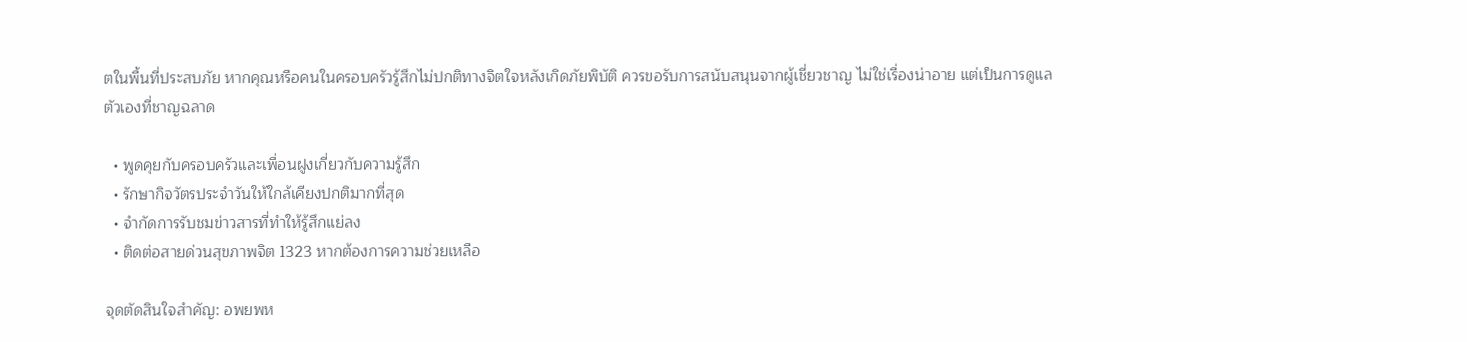ตในพื้นที่ประสบภัย หากคุณหรือคนในครอบครัวรู้สึกไม่ปกติทางจิตใจหลังเกิดภัยพิบัติ ควรขอรับการสนับสนุนจากผู้เชี่ยวชาญ ไม่ใช่เรื่องน่าอาย แต่เป็นการดูแลตัวเองที่ชาญฉลาด

  • พูดคุยกับครอบครัวและเพื่อนฝูงเกี่ยวกับความรู้สึก
  • รักษากิจวัตรประจำวันให้ใกล้เคียงปกติมากที่สุด
  • จำกัดการรับชมข่าวสารที่ทำให้รู้สึกแย่ลง
  • ติดต่อสายด่วนสุขภาพจิต 1323 หากต้องการความช่วยเหลือ

จุดตัดสินใจสำคัญ: อพยพห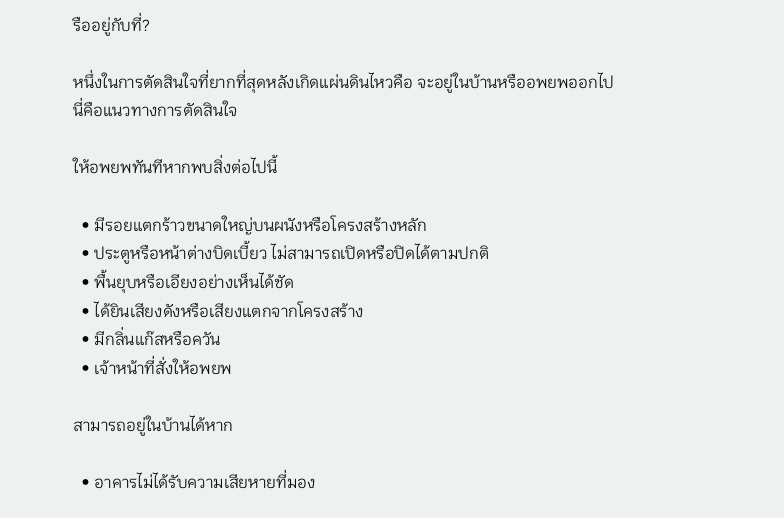รืออยู่กับที่?

หนึ่งในการตัดสินใจที่ยากที่สุดหลังเกิดแผ่นดินไหวคือ จะอยู่ในบ้านหรืออพยพออกไป นี่คือแนวทางการตัดสินใจ

ให้อพยพทันทีหากพบสิ่งต่อไปนี้

  • มีรอยแตกร้าวขนาดใหญ่บนผนังหรือโครงสร้างหลัก
  • ประตูหรือหน้าต่างบิดเบี้ยว ไม่สามารถเปิดหรือปิดได้ตามปกติ
  • พื้นยุบหรือเอียงอย่างเห็นได้ชัด
  • ได้ยินเสียงดังหรือเสียงแตกจากโครงสร้าง
  • มีกลิ่นแก๊สหรือควัน
  • เจ้าหน้าที่สั่งให้อพยพ

สามารถอยู่ในบ้านได้หาก

  • อาคารไม่ได้รับความเสียหายที่มอง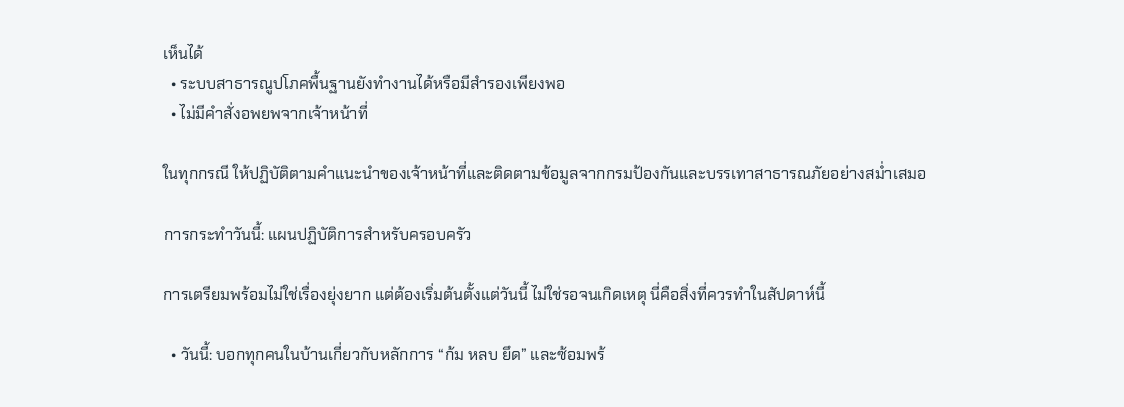เห็นได้
  • ระบบสาธารณูปโภคพื้นฐานยังทำงานได้หรือมีสำรองเพียงพอ
  • ไม่มีคำสั่งอพยพจากเจ้าหน้าที่

ในทุกกรณี ให้ปฏิบัติตามคำแนะนำของเจ้าหน้าที่และติดตามข้อมูลจากกรมป้องกันและบรรเทาสาธารณภัยอย่างสม่ำเสมอ

การกระทำวันนี้: แผนปฏิบัติการสำหรับครอบครัว

การเตรียมพร้อมไม่ใช่เรื่องยุ่งยาก แต่ต้องเริ่มต้นตั้งแต่วันนี้ ไม่ใช่รอจนเกิดเหตุ นี่คือสิ่งที่ควรทำในสัปดาห์นี้

  • วันนี้: บอกทุกคนในบ้านเกี่ยวกับหลักการ “ก้ม หลบ ยึด” และซ้อมพร้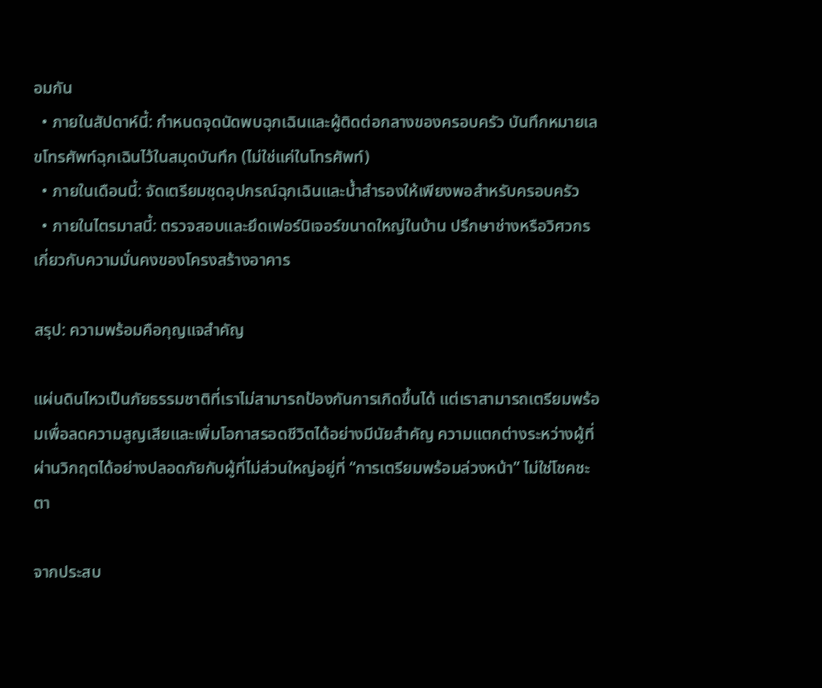อมกัน
  • ภายในสัปดาห์นี้: กำหนดจุดนัดพบฉุกเฉินและผู้ติดต่อกลางของครอบครัว บันทึกหมายเลขโทรศัพท์ฉุกเฉินไว้ในสมุดบันทึก (ไม่ใช่แค่ในโทรศัพท์)
  • ภายในเดือนนี้: จัดเตรียมชุดอุปกรณ์ฉุกเฉินและน้ำสำรองให้เพียงพอสำหรับครอบครัว
  • ภายในไตรมาสนี้: ตรวจสอบและยึดเฟอร์นิเจอร์ขนาดใหญ่ในบ้าน ปรึกษาช่างหรือวิศวกรเกี่ยวกับความมั่นคงของโครงสร้างอาคาร

สรุป: ความพร้อมคือกุญแจสำคัญ

แผ่นดินไหวเป็นภัยธรรมชาติที่เราไม่สามารถป้องกันการเกิดขึ้นได้ แต่เราสามารถเตรียมพร้อมเพื่อลดความสูญเสียและเพิ่มโอกาสรอดชีวิตได้อย่างมีนัยสำคัญ ความแตกต่างระหว่างผู้ที่ผ่านวิกฤตได้อย่างปลอดภัยกับผู้ที่ไม่ส่วนใหญ่อยู่ที่ “การเตรียมพร้อมล่วงหน้า” ไม่ใช่โชคชะตา

จากประสบ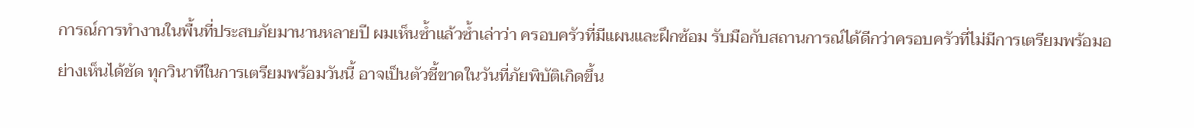การณ์การทำงานในพื้นที่ประสบภัยมานานหลายปี ผมเห็นซ้ำแล้วซ้ำเล่าว่า ครอบครัวที่มีแผนและฝึกซ้อม รับมือกับสถานการณ์ได้ดีกว่าครอบครัวที่ไม่มีการเตรียมพร้อมอย่างเห็นได้ชัด ทุกวินาทีในการเตรียมพร้อมวันนี้ อาจเป็นตัวชี้ขาดในวันที่ภัยพิบัติเกิดขึ้น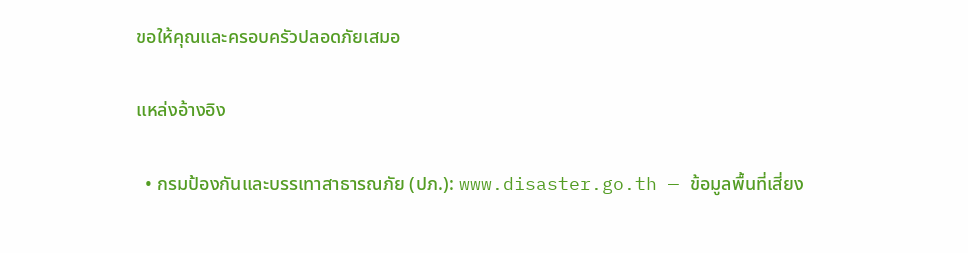ขอให้คุณและครอบครัวปลอดภัยเสมอ

แหล่งอ้างอิง

  • กรมป้องกันและบรรเทาสาธารณภัย (ปภ.): www.disaster.go.th — ข้อมูลพื้นที่เสี่ยง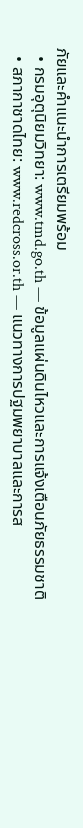ภัยและคำแนะนำการเตรียมพร้อม
  • กรมอุตุนิยมวิทยา: www.tmd.go.th — ข้อมูลแผ่นดินไหวและการแจ้งเตือนภัยธรรมชาติ
  • สภากาชาดไทย: www.redcross.or.th — แนวทางการปฐมพยาบาลและการส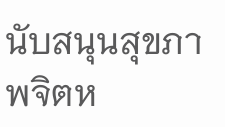นับสนุนสุขภาพจิตห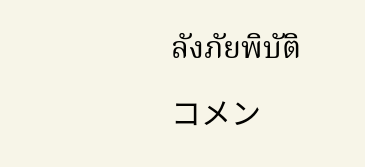ลังภัยพิบัติ

コメン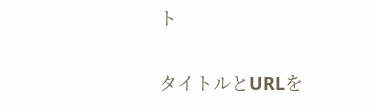ト

タイトルとURLを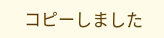コピーしました